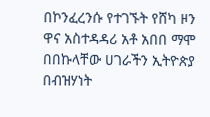በኮንፈረንሱ የተገኙት የሸካ ዞን ዋና አስተዳዳሪ አቶ አበበ ማሞ በበኩላቸው ሀገራችን ኢትዮጵያ በብዝሃነት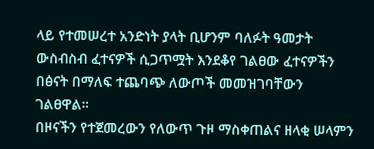ላይ የተመሠረተ አንድነት ያላት ቢሆንም ባለፉት ዓመታት ውስብስብ ፈተናዎች ሲጋጥሟት እንደቆየ ገልፀው ፈተናዎችን በፅናት በማለፍ ተጨባጭ ለውጦች መመዝገባቸውን ገልፀዋል።
በዞናችን የተጀመረውን የለውጥ ጉዞ ማስቀጠልና ዘላቂ ሠላምን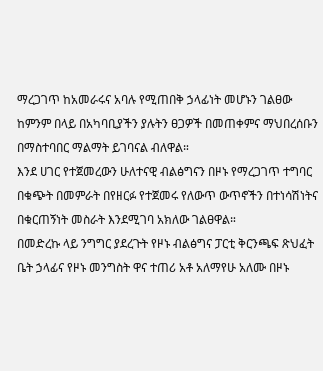ማረጋገጥ ከአመራሩና አባሉ የሚጠበቅ ኃላፊነት መሆኑን ገልፀው ከምንም በላይ በአካባቢያችን ያሉትን ፀጋዎች በመጠቀምና ማህበረሰቡን በማስተባበር ማልማት ይገባናል ብለዋል።
እንደ ሀገር የተጀመረውን ሁለተናዊ ብልፅግናን በዞኑ የማረጋገጥ ተግባር በቁጭት በመምራት በየዘርፉ የተጀመሩ የለውጥ ውጥኖችን በተነሳሽነትና በቁርጠኝነት መስራት እንደሚገባ አክለው ገልፀዋል።
በመድረኩ ላይ ንግግር ያደረጉት የዞኑ ብልፅግና ፓርቲ ቅርንጫፍ ጽህፈት ቤት ኃላፊና የዞኑ መንግስት ዋና ተጠሪ አቶ አለማየሁ አለሙ በዞኑ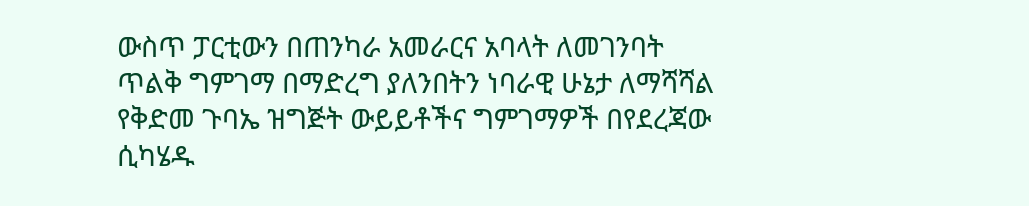ውስጥ ፓርቲውን በጠንካራ አመራርና አባላት ለመገንባት ጥልቅ ግምገማ በማድረግ ያለንበትን ነባራዊ ሁኔታ ለማሻሻል የቅድመ ጉባኤ ዝግጅት ውይይቶችና ግምገማዎች በየደረጃው ሲካሄዱ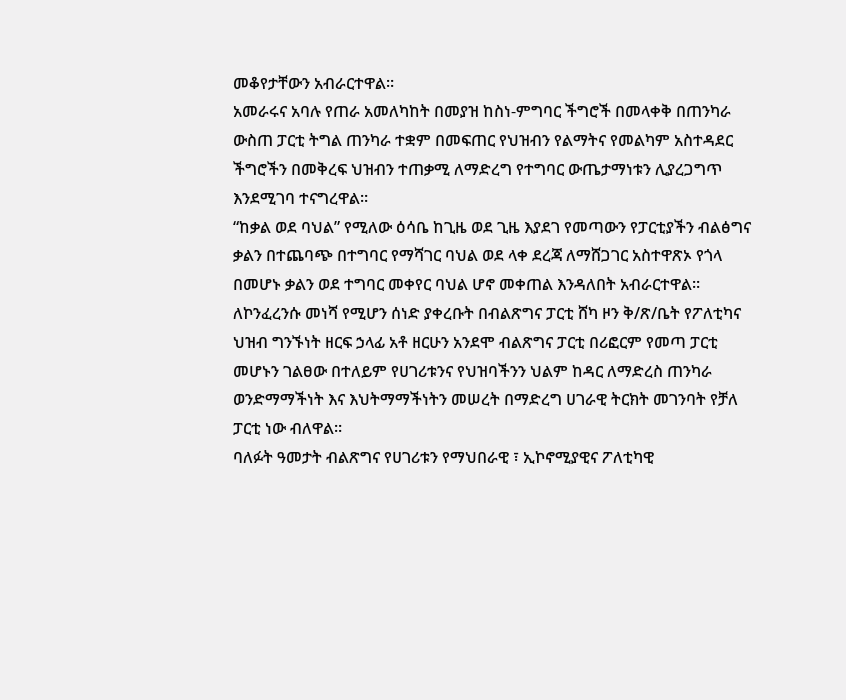መቆየታቸውን አብራርተዋል።
አመራሩና አባሉ የጠራ አመለካከት በመያዝ ከስነ-ምግባር ችግሮች በመላቀቅ በጠንካራ ውስጠ ፓርቲ ትግል ጠንካራ ተቋም በመፍጠር የህዝብን የልማትና የመልካም አስተዳደር ችግሮችን በመቅረፍ ህዝብን ተጠቃሚ ለማድረግ የተግባር ውጤታማነቱን ሊያረጋግጥ እንደሚገባ ተናግረዋል።
“ከቃል ወደ ባህል” የሚለው ዕሳቤ ከጊዜ ወደ ጊዜ እያደገ የመጣውን የፓርቲያችን ብልፅግና ቃልን በተጨባጭ በተግባር የማሻገር ባህል ወደ ላቀ ደረጃ ለማሸጋገር አስተዋጽኦ የጎላ በመሆኑ ቃልን ወደ ተግባር መቀየር ባህል ሆኖ መቀጠል እንዳለበት አብራርተዋል።
ለኮንፈረንሱ መነሻ የሚሆን ሰነድ ያቀረቡት በብልጽግና ፓርቲ ሸካ ዞን ቅ/ጽ/ቤት የፖለቲካና ህዝብ ግንኙነት ዘርፍ ኃላፊ አቶ ዘርሁን አንደሞ ብልጽግና ፓርቲ በሪፎርም የመጣ ፓርቲ መሆኑን ገልፀው በተለይም የሀገሪቱንና የህዝባችንን ህልም ከዳር ለማድረስ ጠንካራ ወንድማማችነት እና እህትማማችነትን መሠረት በማድረግ ሀገራዊ ትርክት መገንባት የቻለ ፓርቲ ነው ብለዋል።
ባለፉት ዓመታት ብልጽግና የሀገሪቱን የማህበራዊ ፣ ኢኮኖሚያዊና ፖለቲካዊ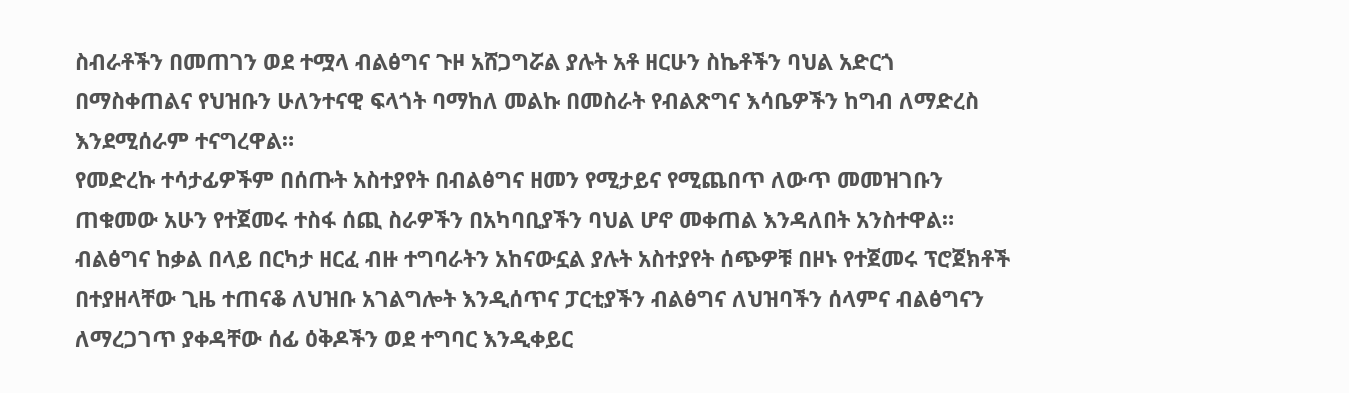ስብራቶችን በመጠገን ወደ ተሟላ ብልፅግና ጉዞ አሸጋግሯል ያሉት አቶ ዘርሁን ስኬቶችን ባህል አድርጎ በማስቀጠልና የህዝቡን ሁለንተናዊ ፍላጎት ባማከለ መልኩ በመስራት የብልጽግና እሳቤዎችን ከግብ ለማድረስ እንደሚሰራም ተናግረዋል።
የመድረኩ ተሳታፊዎችም በሰጡት አስተያየት በብልፅግና ዘመን የሚታይና የሚጨበጥ ለውጥ መመዝገቡን ጠቁመው አሁን የተጀመሩ ተስፋ ሰጪ ስራዎችን በአካባቢያችን ባህል ሆኖ መቀጠል እንዳለበት አንስተዋል።
ብልፅግና ከቃል በላይ በርካታ ዘርፈ ብዙ ተግባራትን አከናውኗል ያሉት አስተያየት ሰጭዎቹ በዞኑ የተጀመሩ ፕሮጀክቶች በተያዘላቸው ጊዜ ተጠናቆ ለህዝቡ አገልግሎት እንዲሰጥና ፓርቲያችን ብልፅግና ለህዝባችን ሰላምና ብልፅግናን ለማረጋገጥ ያቀዳቸው ሰፊ ዕቅዶችን ወደ ተግባር እንዲቀይር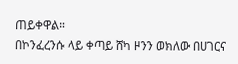ጠይቀዋል።
በኮንፈረንሱ ላይ ቀጣይ ሸካ ዞንን ወክለው በሀገርና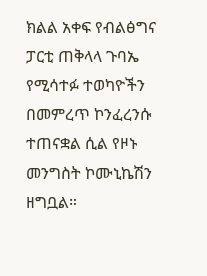ክልል አቀፍ የብልፅግና ፓርቲ ጠቅላላ ጉባኤ የሚሳተፉ ተወካዮችን በመምረጥ ኮንፈረንሱ ተጠናቋል ሲል የዞኑ መንግስት ኮሙኒኬሽን ዘግቧል።